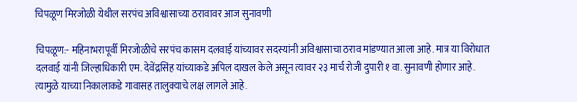चिपळूण मिरजोळी येथील सरपंच अविश्वासाच्या ठरावावर आज सुनावणी

चिपळूण:- महिनाभरापूर्वी मिरजोळीचे सरपंच कासम दलवाई यांच्यावर सदस्यांनी अविश्वासाचा ठराव मांडण्यात आला आहे. मात्र या विरोधात दलवाई यांनी जिल्हाधिकारी एम. देवेंद्रसिंह यांच्याकडे अपिल दाखल केले असून त्यावर २३ मार्च रोजी दुपारी १ वा. सुनावणी होणार आहे. त्यामुळे याच्या निकालाकडे गावासह तालुक्याचे लक्ष लागले आहे.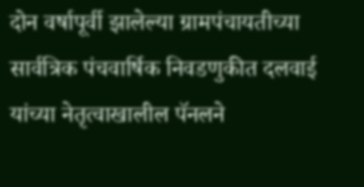दोन वर्षापूर्वी झालेल्या ग्रामपंचायतीच्या सार्वत्रिक पंचवार्षिक निवडणुकीत दलवाई यांच्या नेतृत्वाखालील पॅनलने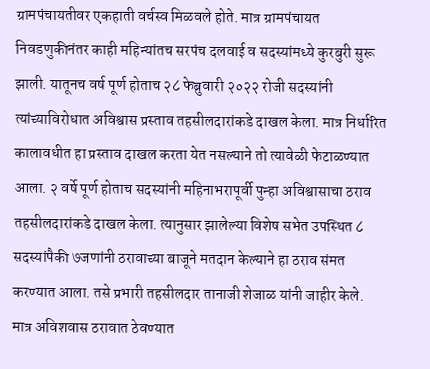ग्रामपंचायतीवर एकहाती वर्चस्व मिळवले होते. मात्र ग्रामपंचायत निवडणुकीनंतर काही महिन्यांतच सरपंच दलवाई व सदस्यांमध्ये कुरबुरी सुरू झाली. यातूनच वर्ष पूर्ण होताच २८ फेब्रुवारी २०२२ रोजी सदस्यांनी त्यांच्याविरोधात अविश्वास प्रस्ताव तहसीलदारांकडे दाखल केला. मात्र निर्धारित कालावधीत हा प्रस्ताव दाखल करता येत नसल्याने तो त्यावेळी फेटाळण्यात आला. २ वर्षे पूर्ण होताच सदस्यांनी महिनाभरापूर्वी पुन्हा अविश्वासाचा ठराव तहसीलदारांकडे दाखल केला. त्यानुसार झालेल्या विशेष सभेत उपस्थित ८ सदस्यांपैकी ७जणांनी ठरावाच्या बाजूने मतदान केल्याने हा ठराव संमत करण्यात आला. तसे प्रभारी तहसीलदार तानाजी शेजाळ यांनी जाहीर केले. मात्र अविशवास ठरावात ठेवण्यात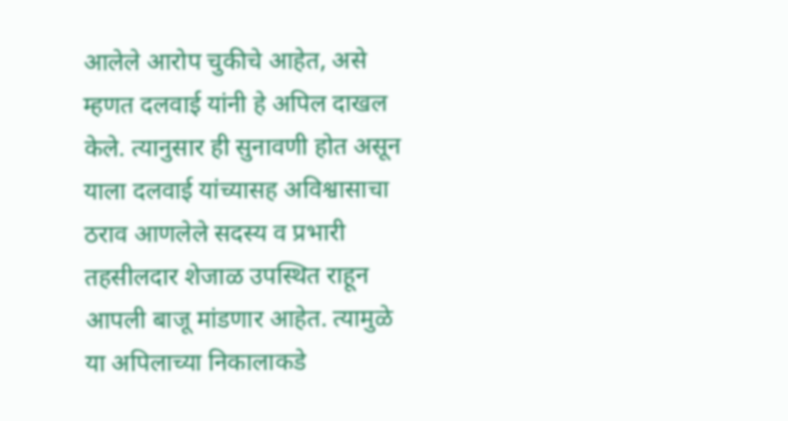आलेले आरोप चुकीचे आहेत, असे म्हणत दलवाई यांनी हे अपिल दाखल केले. त्यानुसार ही सुनावणी होत असून याला दलवाई यांच्यासह अविश्वासाचा ठराव आणलेले सदस्य व प्रभारी तहसीलदार शेजाळ उपस्थित राहून आपली बाजू मांडणार आहेत. त्यामुळे या अपिलाच्या निकालाकडे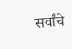सर्वांचे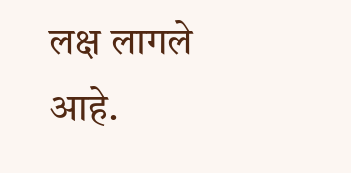लक्ष लागले आहे.